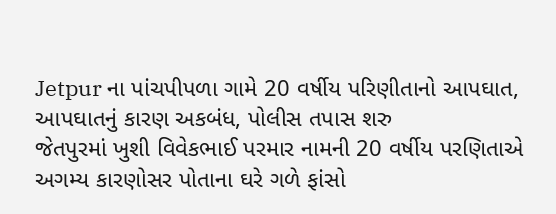Jetpur ના પાંચપીપળા ગામે 20 વર્ષીય પરિણીતાનો આપઘાત, આપઘાતનું કારણ અકબંધ, પોલીસ તપાસ શરુ
જેતપુરમાં ખુશી વિવેકભાઈ પરમાર નામની 20 વર્ષીય પરણિતાએ અગમ્ય કારણોસર પોતાના ઘરે ગળે ફાંસો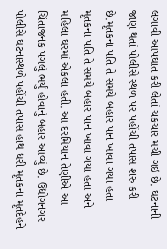લગાવી આપઘાત કરી લેતાં ચકચાર મચી ગઇ છે. ઘટનાની જાણ થતાં પોલીસે સ્થળ પર પહોંચી તપાસ શરુ કરી છે.મૃતકના પતિ તે સમયે બહાર પાન ખાવા ગયા હતા મૃતકના પતિ તે સમયે બહાર પાન ખાવા ગયા હતા અને મહિલા ઘરમાં એકલા હતી. આ દરમિયાન તેણીએ આ ચિંતાજનક પગલું ભર્યું હોવાનું બહાર આવ્યું છે. ઉદ્યોગનગર પોલીસે ઘટનાસ્થળે પહોંચી તપાસ હાથ ધરી મૃતકના મૃતદેહને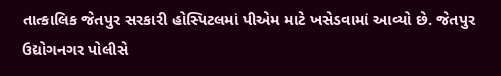તાત્કાલિક જેતપુર સરકારી હોસ્પિટલમાં પીએમ માટે ખસેડવામાં આવ્યો છે. જેતપુર ઉદ્યોગનગર પોલીસે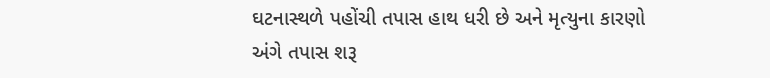ઘટનાસ્થળે પહોંચી તપાસ હાથ ધરી છે અને મૃત્યુના કારણો અંગે તપાસ શરૂ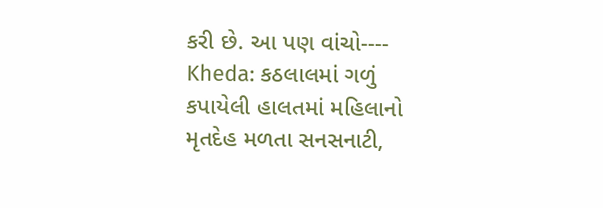કરી છે. આ પણ વાંચો---- Kheda: કઠલાલમાં ગળું કપાયેલી હાલતમાં મહિલાનો મૃતદેહ મળતા સનસનાટી,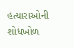હત્યારાઓની શોધખોળ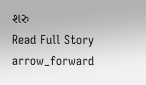શરુ
Read Full Story arrow_forward